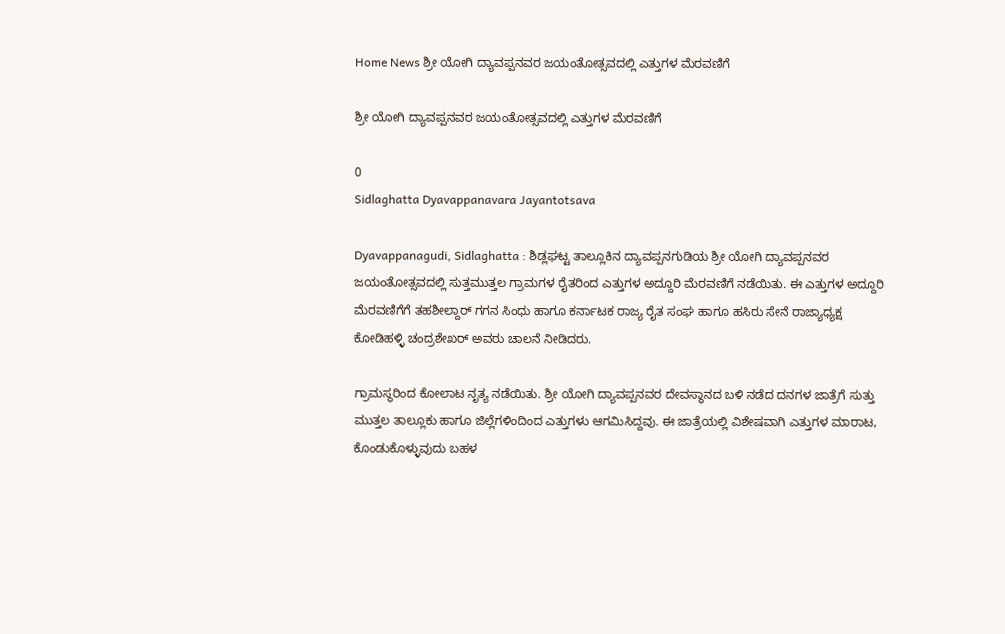Home News ಶ್ರೀ ಯೋಗಿ ದ್ಯಾವಪ್ಪನವರ ಜಯಂತೋತ್ಸವದಲ್ಲಿ ಎತ್ತುಗಳ ಮೆರವಣಿಗೆ

ಶ್ರೀ ಯೋಗಿ ದ್ಯಾವಪ್ಪನವರ ಜಯಂತೋತ್ಸವದಲ್ಲಿ ಎತ್ತುಗಳ ಮೆರವಣಿಗೆ

0
Sidlaghatta Dyavappanavara Jayantotsava

Dyavappanagudi, Sidlaghatta : ಶಿಡ್ಲಘಟ್ಟ ತಾಲ್ಲೂಕಿನ ದ್ಯಾವಪ್ಪನಗುಡಿಯ ಶ್ರೀ ಯೋಗಿ ದ್ಯಾವಪ್ಪನವರ ಜಯಂತೋತ್ಸವದಲ್ಲಿ ಸುತ್ತಮುತ್ತಲ ಗ್ರಾಮಗಳ ರೈತರಿಂದ ಎತ್ತುಗಳ ಅದ್ದೂರಿ ಮೆರವಣಿಗೆ ನಡೆಯಿತು. ಈ ಎತ್ತುಗಳ ಅದ್ದೂರಿ ಮೆರವಣಿಗೆಗೆ ತಹಶೀಲ್ದಾರ್ ಗಗನ ಸಿಂಧು ಹಾಗೂ ಕರ್ನಾಟಕ ರಾಜ್ಯ ರೈತ ಸಂಘ ಹಾಗೂ ಹಸಿರು ಸೇನೆ ರಾಜ್ಯಾಧ್ಯಕ್ಷ ಕೋಡಿಹಳ್ಳಿ ಚಂದ್ರಶೇಖರ್ ಅವರು ಚಾಲನೆ ನೀಡಿದರು.

ಗ್ರಾಮಸ್ಥರಿಂದ ಕೋಲಾಟ ನೃತ್ಯ ನಡೆಯಿತು. ಶ್ರೀ ಯೋಗಿ ದ್ಯಾವಪ್ಪನವರ ದೇವಸ್ಥಾನದ ಬಳಿ ನಡೆದ ದನಗಳ ಜಾತ್ರೆಗೆ ಸುತ್ತು ಮುತ್ತಲ ತಾಲ್ಲೂಕು ಹಾಗೂ ಜಿಲ್ಲೆಗಳಿಂದಿಂದ ಎತ್ತುಗಳು ಆಗಮಿಸಿದ್ದವು. ಈ ಜಾತ್ರೆಯಲ್ಲಿ ವಿಶೇಷವಾಗಿ ಎತ್ತುಗಳ ಮಾರಾಟ, ಕೊಂಡುಕೊಳ್ಳುವುದು ಬಹಳ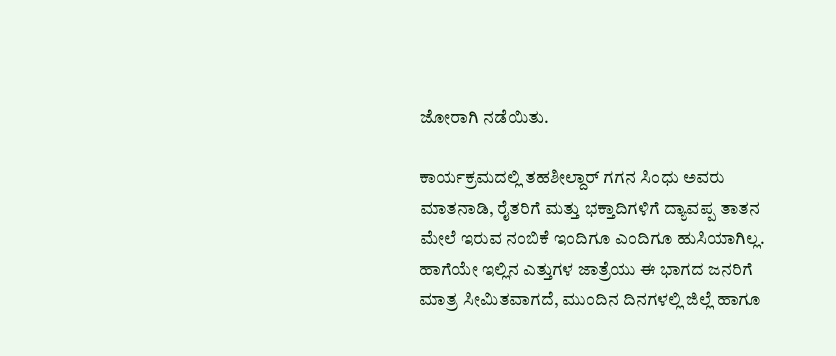ಜೋರಾಗಿ ನಡೆಯಿತು.

ಕಾರ್ಯಕ್ರಮದಲ್ಲಿ ತಹಶೀಲ್ದಾರ್ ಗಗನ ಸಿಂಧು ಅವರು ಮಾತನಾಡಿ, ರೈತರಿಗೆ ಮತ್ತು ಭಕ್ತಾದಿಗಳಿಗೆ ದ್ಯಾವಪ್ಪ ತಾತನ ಮೇಲೆ ಇರುವ ನಂಬಿಕೆ ಇಂದಿಗೂ ಎಂದಿಗೂ ಹುಸಿಯಾಗಿಲ್ಲ. ಹಾಗೆಯೇ ಇಲ್ಲಿನ ಎತ್ತುಗಳ ಜಾತ್ರೆಯು ಈ ಭಾಗದ ಜನರಿಗೆ ಮಾತ್ರ ಸೀಮಿತವಾಗದೆ, ಮುಂದಿನ ದಿನಗಳಲ್ಲಿ ಜಿಲ್ಲೆ ಹಾಗೂ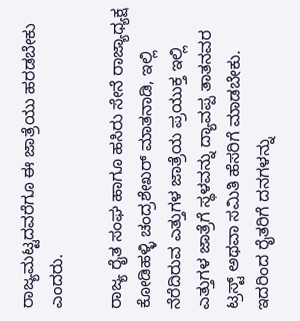ರಾಜ್ಯಮಟ್ಟದವರೆಗೂ ಈ ಜಾತ್ರೆಯು ಹರಡಬೇಕು ಎಂದರು.

ರಾಜ್ಯ ರೈತ ಸಂಘ ಹಾಗೂ ಹಸಿರು ಸೇನೆ ರಾಜ್ಯಾಧ್ಯಕ್ಷ ಕೋಡಿಹಳ್ಳಿ ಚಂದ್ರಶೇಖರ್ ಮಾತನಾಡಿ, ಇಲ್ಲಿ ನೆರೆದಿರುವ ಎತ್ತುಗಳ ಜಾತ್ರೆಯ ಪ್ರಯುಕ್ತ ಇಲ್ಲಿ ಎತ್ತುಗಳ ಜಾತ್ರೆಗೆ ಸ್ಥಳವನ್ನು ದ್ಯಾವಪ್ಪ ತಾತನವರ ಟ್ರಸ್ಟ್ ಅಥವಾ ಸಮಿತಿ ಹೆಸರಿಗೆ ಮಾಡಬೇಕು. ಇದರಿಂದ ರೈತರಿಗೆ ದನಗಳನ್ನು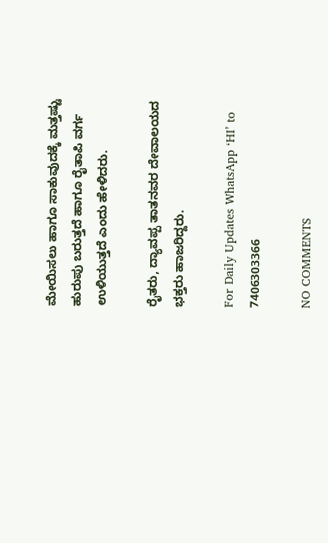ಮೇಯಿಸಲು ಹಾಗೂ ಸಾಕುವುದಕ್ಕೆ ಮತ್ತಷ್ಟು ಹುರುಪು ಬರುತ್ತದೆ ಹಾಗೂ ರೈತಾಪಿ ವರ್ಗ ಉಳಿಯುತ್ತದೆ ಎಂದು ಹೇಳಿದರು.

ರೈತರು, ದ್ಯಾವಪ್ಪ ತಾತನವರ ದೇವಾಲಯದ ಭಕ್ತರು ಹಾಜರಿದ್ದರು.

For Daily Updates WhatsApp ‘HI’ to 7406303366

NO COMMENTS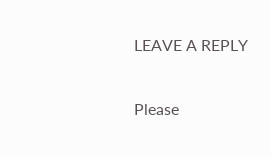LEAVE A REPLY

Please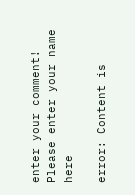enter your comment!
Please enter your name here

error: Content is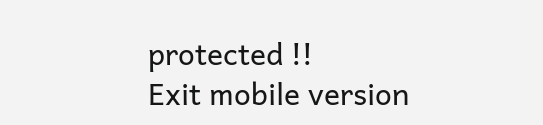protected !!
Exit mobile version